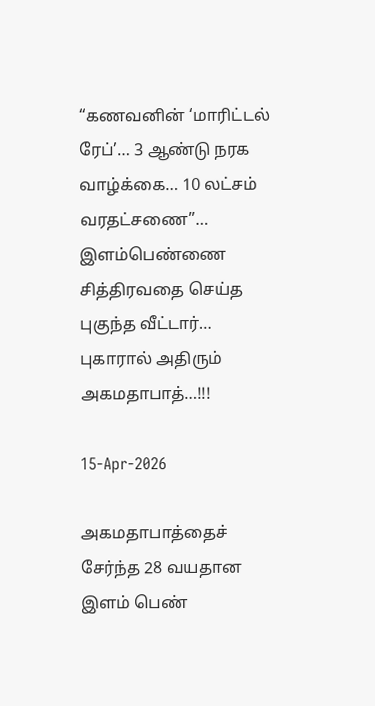“கணவனின் ‘மாரிட்டல் ரேப்’… 3 ஆண்டு நரக வாழ்க்கை… 10 லட்சம் வரதட்சணை”… இளம்பெண்ணை சித்திரவதை செய்த புகுந்த வீட்டார்… புகாரால் அதிரும் அகமதாபாத்…!!!

15-Apr-2026

அகமதாபாத்தைச் சேர்ந்த 28 வயதான இளம் பெண்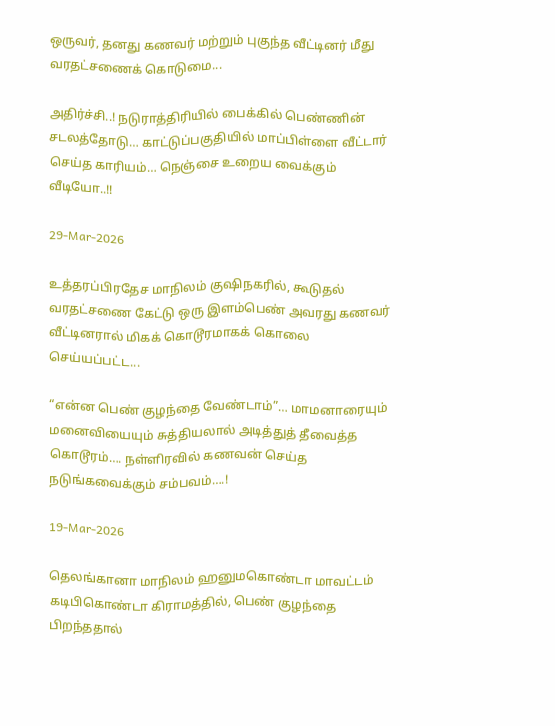ஒருவர், தனது கணவர் மற்றும் புகுந்த வீட்டினர் மீது வரதட்சணைக் கொடுமை...

அதிர்ச்சி..! நடுராத்திரியில் பைக்கில் பெண்ணின் சடலத்தோடு… காட்டுப்பகுதியில் மாப்பிள்ளை வீட்டார் செய்த காரியம்… நெஞ்சை உறைய வைக்கும் வீடியோ..!!

29-Mar-2026

உத்தரப்பிரதேச மாநிலம் குஷிநகரில், கூடுதல் வரதட்சணை கேட்டு ஒரு இளம்பெண் அவரது கணவர் வீட்டினரால் மிகக் கொடூரமாகக் கொலை செய்யப்பட்ட...

“என்ன பெண் குழந்தை வேண்டாம்”… மாமனாரையும் மனைவியையும் சுத்தியலால் அடித்துத் தீவைத்த கொடூரம்…. நள்ளிரவில் கணவன் செய்த நடுங்கவைக்கும் சம்பவம்….!

19-Mar-2026

தெலங்கானா மாநிலம் ஹனுமகொண்டா மாவட்டம் கடிபிகொண்டா கிராமத்தில், பெண் குழந்தை பிறந்ததால்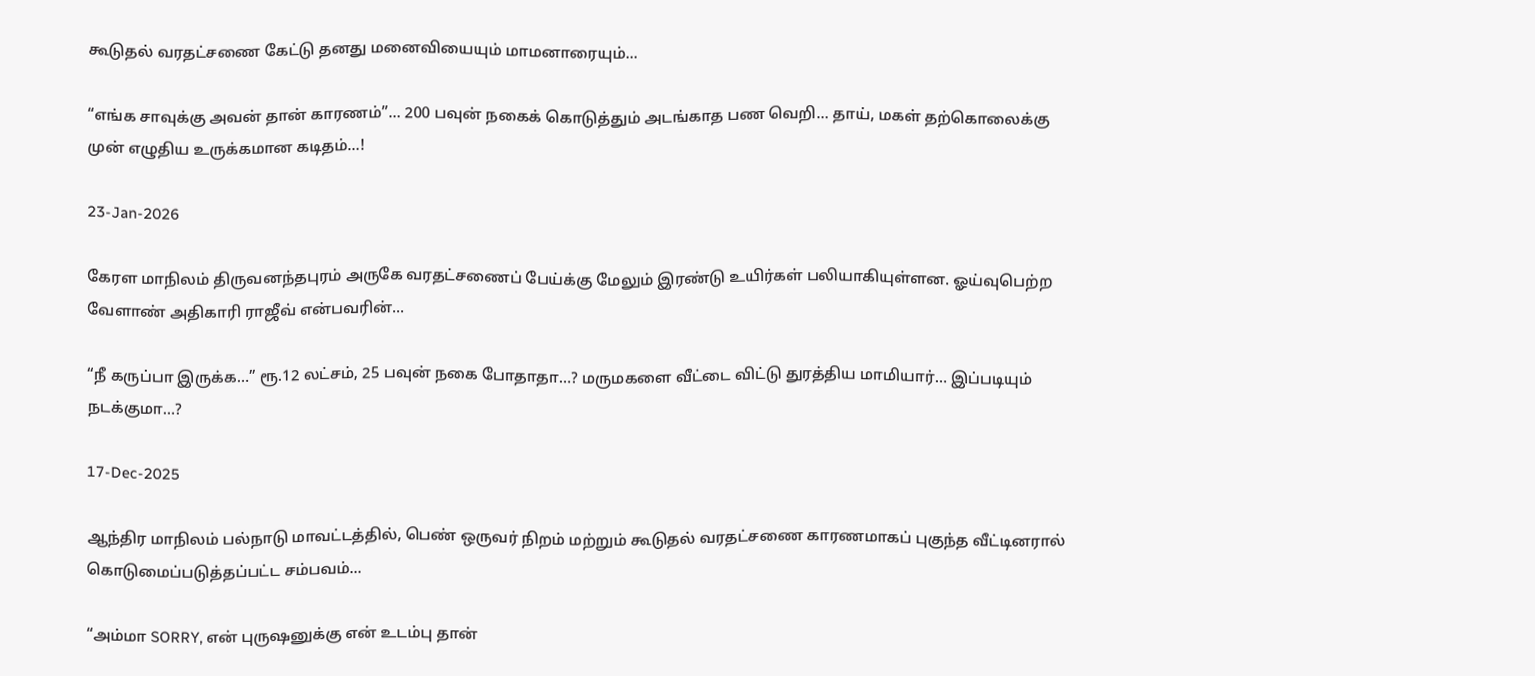கூடுதல் வரதட்சணை கேட்டு தனது மனைவியையும் மாமனாரையும்...

“எங்க சாவுக்கு அவன் தான் காரணம்”… 200 பவுன் நகைக் கொடுத்தும் அடங்காத பண வெறி… தாய், மகள் தற்கொலைக்கு முன் எழுதிய உருக்கமான கடிதம்…!

23-Jan-2026

கேரள மாநிலம் திருவனந்தபுரம் அருகே வரதட்சணைப் பேய்க்கு மேலும் இரண்டு உயிர்கள் பலியாகியுள்ளன. ஓய்வுபெற்ற வேளாண் அதிகாரி ராஜீவ் என்பவரின்...

“நீ கருப்பா இருக்க…” ரூ.12 லட்சம், 25 பவுன் நகை போதாதா…? மருமகளை வீட்டை விட்டு துரத்திய மாமியார்… இப்படியும் நடக்குமா…?

17-Dec-2025

ஆந்திர மாநிலம் பல்நாடு மாவட்டத்தில், பெண் ஒருவர் நிறம் மற்றும் கூடுதல் வரதட்சணை காரணமாகப் புகுந்த வீட்டினரால் கொடுமைப்படுத்தப்பட்ட சம்பவம்...

“அம்மா SORRY, என் புருஷனுக்கு என் உடம்பு தான்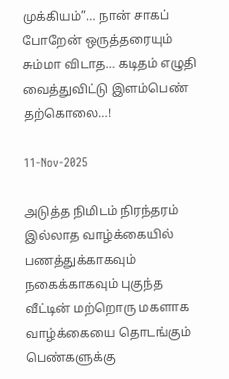முக்கியம்”… நான் சாகப் போறேன் ஒருத்தரையும் சும்மா விடாத… கடிதம் எழுதி வைத்துவிட்டு இளம்பெண் தற்கொலை…!

11-Nov-2025

அடுத்த நிமிடம் நிரந்தரம் இல்லாத வாழ்க்கையில் பணத்துக்காகவும் நகைக்காகவும் புகுந்த வீட்டின் மற்றொரு மகளாக வாழ்க்கையை தொடங்கும் பெண்களுக்கு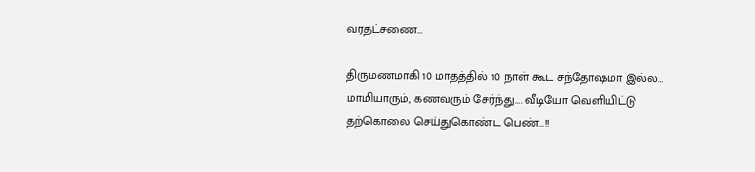வரதட்சணை...

திருமணமாகி 10 மாதத்தில் 10 நாள் கூட சந்தோஷமா இல்ல… மாமியாரும், கணவரும் சேர்ந்து…. வீடியோ வெளியிட்டு தற்கொலை செய்துகொண்ட பெண்…!!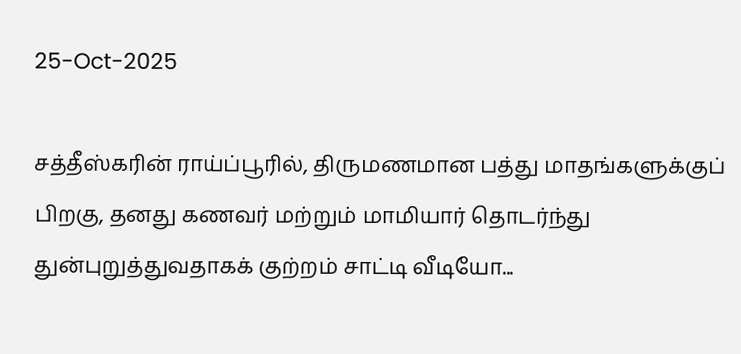25-Oct-2025

சத்தீஸ்கரின் ராய்ப்பூரில், திருமணமான பத்து மாதங்களுக்குப் பிறகு, தனது கணவர் மற்றும் மாமியார் தொடர்ந்து துன்புறுத்துவதாகக் குற்றம் சாட்டி வீடியோ...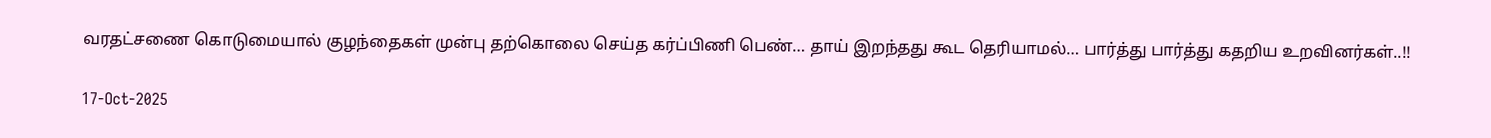வரதட்சணை கொடுமையால் குழந்தைகள் முன்பு தற்கொலை செய்த கர்ப்பிணி பெண்… தாய் இறந்தது கூட தெரியாமல்… பார்த்து பார்த்து கதறிய உறவினர்கள்..!!

17-Oct-2025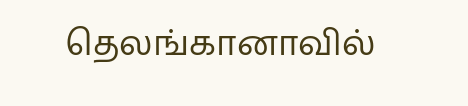தெலங்கானாவில்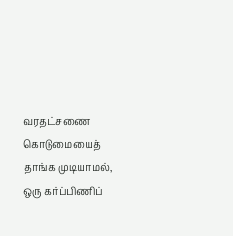வரதட்சணை கொடுமையைத் தாங்க முடியாமல், ஒரு கர்ப்பிணிப்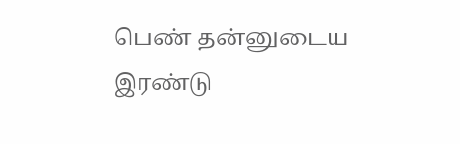பெண் தன்னுடைய இரண்டு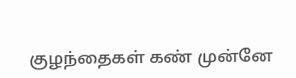குழந்தைகள் கண் முன்னே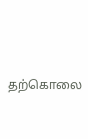தற்கொலை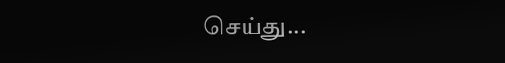செய்து...